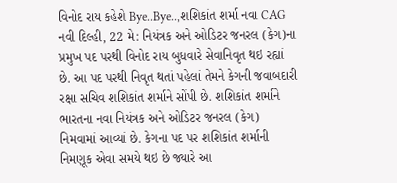વિનોદ રાય કહેશે Bye..Bye..,શશિકાંત શર્મા નવા CAG
નવી દિલ્હી, 22 મે: નિયંત્રક અને ઓડિટર જનરલ (કેગ)ના પ્રમુખ પદ પરથી વિનોદ રાય બુધવારે સેવાનિવૃત થઇ રહ્યાં છે. આ પદ પરથી નિવૃત થતાં પહેલાં તેમને કેગની જવાબદારી રક્ષા સચિવ શશિકાંત શર્માને સોંપી છે. શશિકાંત શર્માને ભારતના નવા નિયંત્રક અને ઓડિટર જનરલ (કેગ) નિમવામાં આવ્યાં છે. કેગના પદ પર શશિકાંત શર્માની નિમણૂક એવા સમયે થઇ છે જ્યારે આ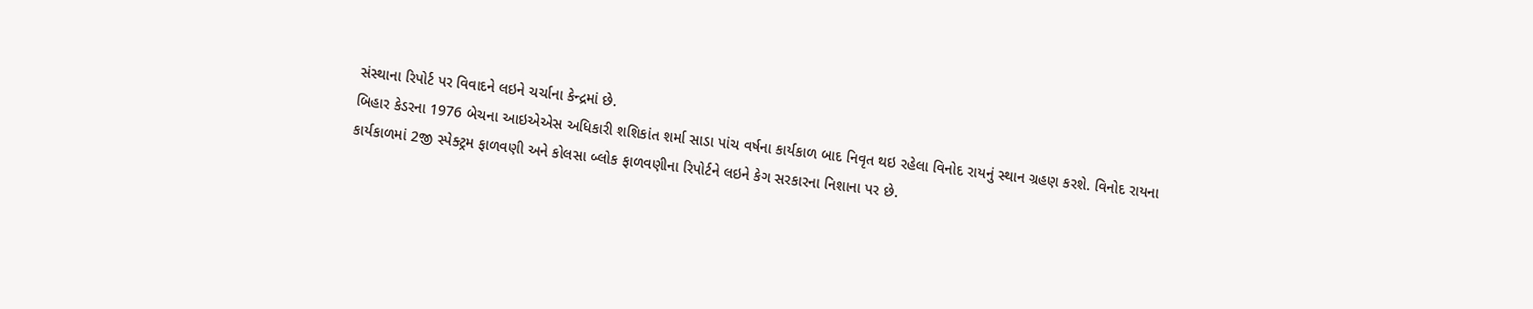સંસ્થાના રિપોર્ટ પર વિવાદને લઇને ચર્ચાના કેન્દ્રમાં છે.
બિહાર કેડરના 1976 બેચના આઇએએસ અધિકારી શશિકાંત શર્મા સાડા પાંચ વર્ષના કાર્યકાળ બાદ નિવૃત થઇ રહેલા વિનોદ રાયનું સ્થાન ગ્રહણ કરશે. વિનોદ રાયના કાર્યકાળમાં 2જી સ્પેક્ટ્રમ ફાળવણી અને કોલસા બ્લોક ફાળવણીના રિપોર્ટને લઇને કેગ સરકારના નિશાના પર છે.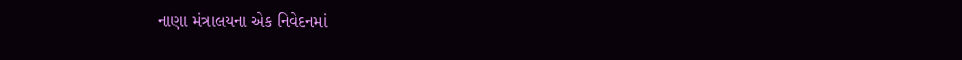નાણા મંત્રાલયના એક નિવેદનમાં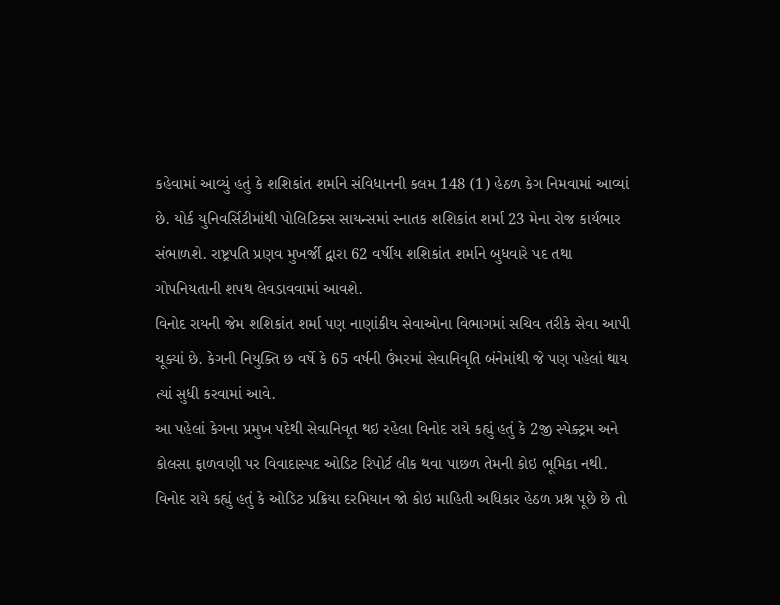કહેવામાં આવ્યું હતું કે શશિકાંત શર્માને સંવિધાનની કલમ 148 (1) હેઠળ કેગ નિમવામાં આવ્યાં છે. યોર્ક યુનિવર્સિટીમાંથી પોલિટિક્સ સાયન્સમાં સ્નાતક શશિકાંત શર્મા 23 મેના રોજ કાર્યભાર સંભાળશે. રાષ્ટ્રપતિ પ્રણવ મુખર્જી દ્વારા 62 વર્ષીય શશિકાંત શર્માને બુધવારે પદ તથા ગોપનિયતાની શપથ લેવડાવવામાં આવશે.
વિનોદ રાયની જેમ શશિકાંત શર્મા પણ નાણાંકીય સેવાઓના વિભાગમાં સચિવ તરીકે સેવા આપી ચૂક્યાં છે. કેગની નિયુક્તિ છ વર્ષે કે 65 વર્ષની ઉંમરમાં સેવાનિવૃતિ બંનેમાંથી જે પણ પહેલાં થાય ત્યાં સુધી કરવામાં આવે.
આ પહેલાં કેગના પ્રમુખ પદેથી સેવાનિવૃત થઇ રહેલા વિનોદ રાયે કહ્યું હતું કે 2જી સ્પેક્ટ્રમ અને કોલસા ફાળવણી પર વિવાદાસ્પદ ઓડિટ રિપોર્ટ લીક થવા પાછળ તેમની કોઇ ભૂમિકા નથી.
વિનોદ રાયે કહ્યું હતું કે ઓડિટ પ્રક્રિયા દરમિયાન જો કોઇ માહિતી અધિકાર હેઠળ પ્રશ્ન પૂછે છે તો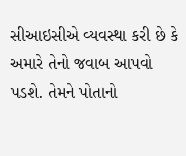સીઆઇસીએ વ્યવસ્થા કરી છે કે અમારે તેનો જવાબ આપવો પડશે. તેમને પોતાનો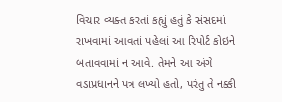વિચાર વ્યક્ત કરતાં કહ્યું હતું કે સંસદમાં રાખવામાં આવતાં પહેલાં આ રિપોર્ટ કોઇને બતાવવામાં ન આવે. તેમને આ અંગે વડાપ્રધાનને પત્ર લખ્યો હતો, પરંતુ તે નક્કી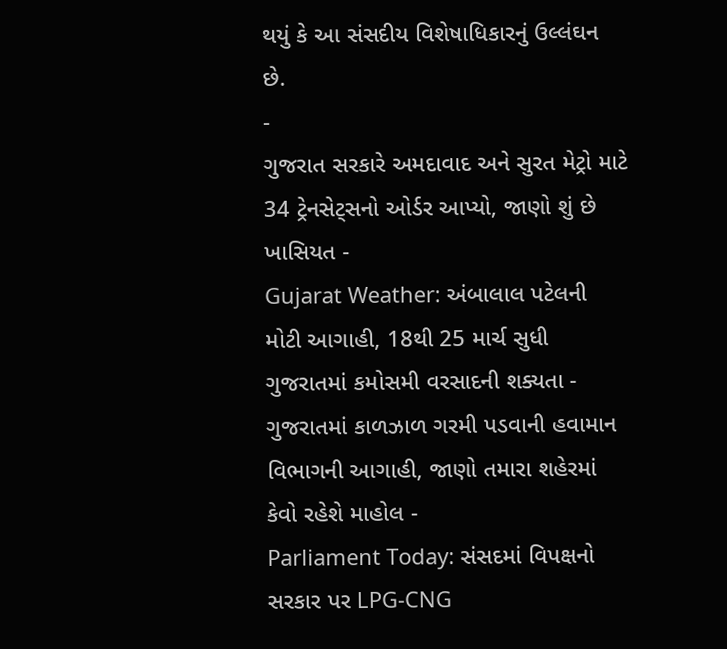થયું કે આ સંસદીય વિશેષાધિકારનું ઉલ્લંઘન છે.
-
ગુજરાત સરકારે અમદાવાદ અને સુરત મેટ્રો માટે 34 ટ્રેનસેટ્સનો ઓર્ડર આપ્યો, જાણો શું છે ખાસિયત -
Gujarat Weather: અંબાલાલ પટેલની મોટી આગાહી, 18થી 25 માર્ચ સુધી ગુજરાતમાં કમોસમી વરસાદની શક્યતા -
ગુજરાતમાં કાળઝાળ ગરમી પડવાની હવામાન વિભાગની આગાહી, જાણો તમારા શહેરમાં કેવો રહેશે માહોલ -
Parliament Today: સંસદમાં વિપક્ષનો સરકાર પર LPG-CNG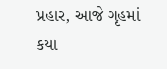પ્રહાર, આજે ગૃહમાં કયા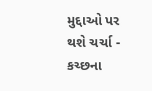મુદ્દાઓ પર થશે ચર્ચા -
કચ્છના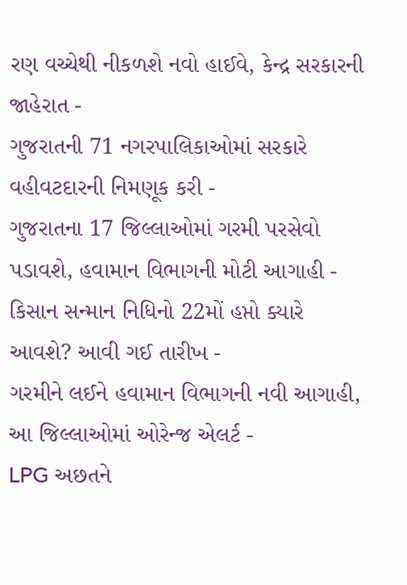રણ વચ્ચેથી નીકળશે નવો હાઈવે, કેન્દ્ર સરકારની જાહેરાત -
ગુજરાતની 71 નગરપાલિકાઓમાં સરકારે વહીવટદારની નિમણૂક કરી -
ગુજરાતના 17 જિલ્લાઓમાં ગરમી પરસેવો પડાવશે, હવામાન વિભાગની મોટી આગાહી -
કિસાન સન્માન નિધિનો 22મોં હપ્તો ક્યારે આવશે? આવી ગઈ તારીખ -
ગરમીને લઈને હવામાન વિભાગની નવી આગાહી, આ જિલ્લાઓમાં ઓરેન્જ એલર્ટ -
LPG અછતને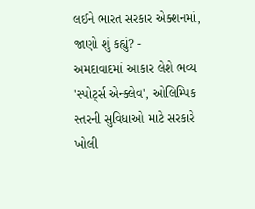લઈને ભારત સરકાર એક્શનમાં, જાણો શું કહ્યું? -
અમદાવાદમાં આકાર લેશે ભવ્ય 'સ્પોર્ટ્સ એન્ક્લેવ', ઓલિમ્પિક સ્તરની સુવિધાઓ માટે સરકારે ખોલી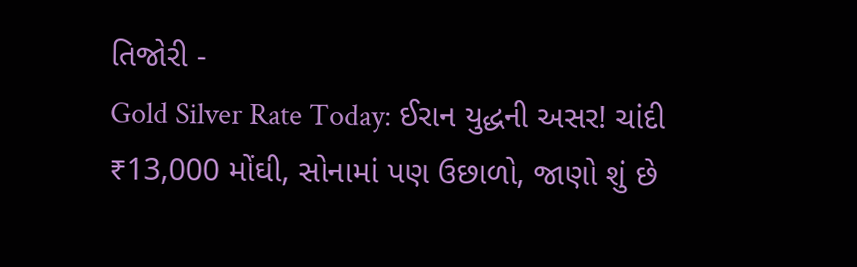તિજોરી -
Gold Silver Rate Today: ઈરાન યુદ્ધની અસર! ચાંદી ₹13,000 મોંઘી, સોનામાં પણ ઉછાળો, જાણો શું છે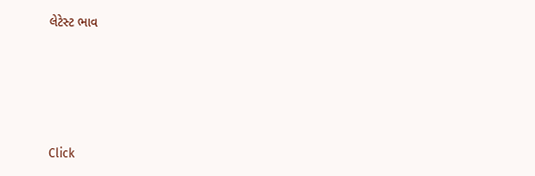લેટેસ્ટ ભાવ







Click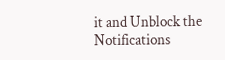it and Unblock the Notifications